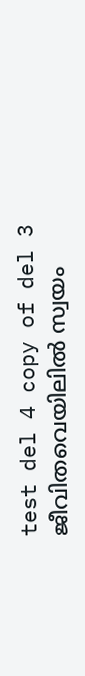test del 4 copy of del 3
ജീവിതവെയിലിൽ സ്വയം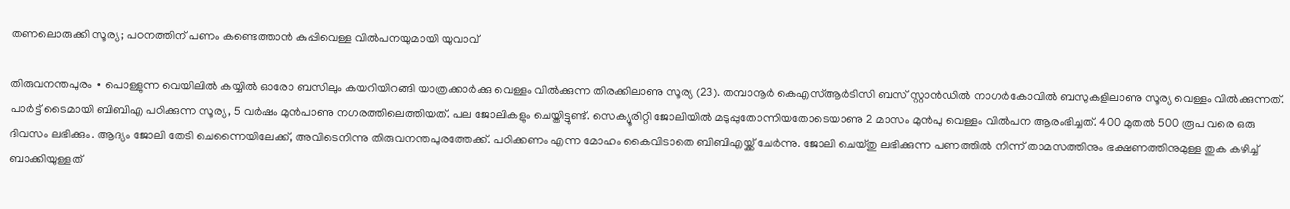തണലൊരുക്കി സൂര്യ; പഠനത്തിന് പണം കണ്ടെത്താൻ കുപ്പിവെള്ള വിൽപനയുമായി യുവാവ്

തിരുവനന്തപുരം ∙ പൊള്ളുന്ന വെയിലിൽ കയ്യിൽ ഓരോ ബസിലും കയറിയിറങ്ങി യാത്രക്കാർക്കു വെള്ളം വിൽക്കുന്ന തിരക്കിലാണു സൂര്യ (23). തമ്പാനൂർ കെഎസ്ആർടിസി ബസ് സ്റ്റാൻഡിൽ നാഗർകോവിൽ ബസുകളിലാണു സൂര്യ വെള്ളം വിൽക്കുന്നത്. പാർട്ട് ടൈമായി ബിബിഎ പഠിക്കുന്ന സൂര്യ, 5 വർഷം മുൻപാണു നഗരത്തിലെത്തിയത്. പല ജോലികളും ചെയ്തിട്ടുണ്ട്. സെക്യൂരിറ്റി ജോലിയിൽ മടുപ്പുതോന്നിയതോടെയാണു 2 മാസം മുൻപു വെള്ളം വിൽപന ആരംഭിച്ചത്. 400 മുതൽ 500 രൂപ വരെ ഒരു ദിവസം ലഭിക്കും. ആദ്യം ജോലി തേടി ചെന്നൈയിലേക്ക്, അവിടെനിന്നു തിരുവനന്തപുരത്തേക്ക്. പഠിക്കണം എന്ന മോഹം കൈവിടാതെ ബിബിഎയ്ക്ക് ചേർന്നു. ജോലി ചെയ്തു ലഭിക്കുന്ന പണത്തിൽ നിന്ന് താമസത്തിനും ഭക്ഷണത്തിനുമുള്ള തുക കഴിച്ച് ബാക്കിയുള്ളത്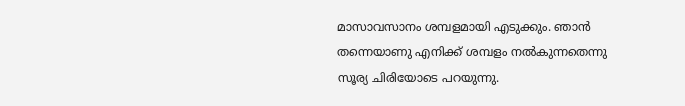മാസാവസാനം ശമ്പളമായി എടുക്കും. ഞാൻ തന്നെയാണു എനിക്ക് ശമ്പളം നൽകുന്നതെന്നു സൂര്യ ചിരിയോടെ പറയുന്നു.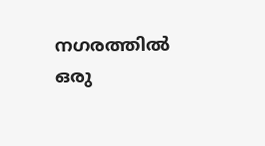നഗരത്തിൽ ഒരു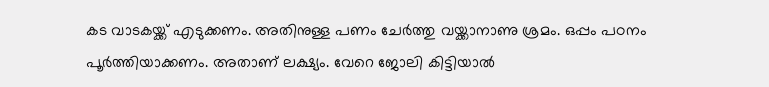കട വാടകയ്ക്ക് എടുക്കണം. അതിനുള്ള പണം ചേർത്തു വയ്ക്കാനാണു ശ്രമം. ഒപ്പം പഠനം പൂർത്തിയാക്കണം. അതാണ് ലക്ഷ്യം. വേറെ ജോലി കിട്ടിയാൽ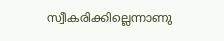സ്വീകരിക്കില്ലെന്നാണു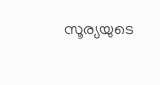സൂര്യയുടെ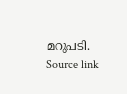മറുപടി.
Source link